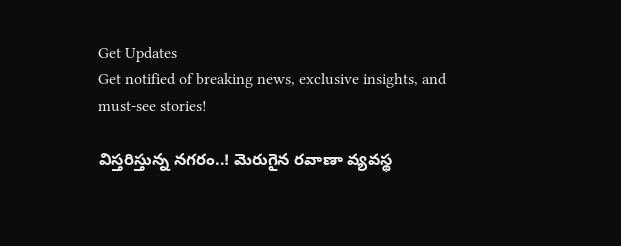Get Updates
Get notified of breaking news, exclusive insights, and must-see stories!

విస్త‌రిస్తున్న న‌గ‌రం..! మెరుగైన ర‌వాణా వ్య‌వ‌స్థ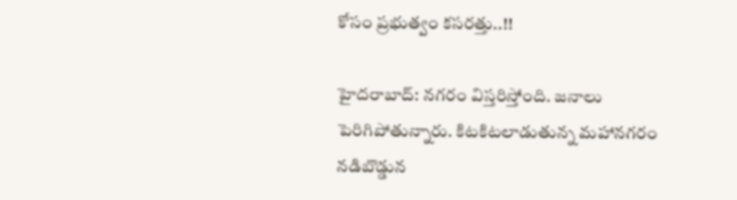కోసం ప్ర‌భుత్వం క‌స‌ర‌త్తు..!!

హైదరాబాద్: న‌గ‌రం విస్త‌రిస్తోంది. జ‌నాలు పెరిగిపోతున్నారు. కిట‌కిట‌లాడుతున్న మ‌హాన‌గ‌రం న‌డిబొడ్డున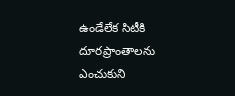ఉండేలేక సిటీకి దూర‌ప్రాంతాల‌ను ఎంచుకుని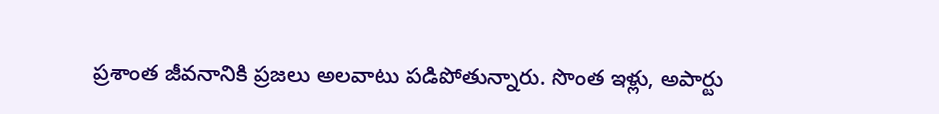ప్రశాంత జీవ‌నానికి ప్ర‌జ‌లు అల‌వాటు ప‌డిపోతున్నారు. సొంత ఇళ్లు, అపార్టు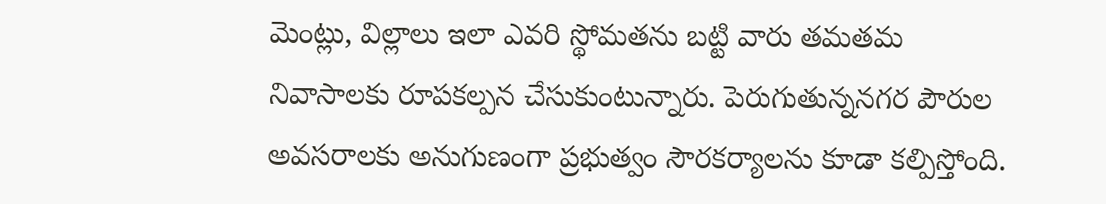మెంట్లు, విల్లాలు ఇలా ఎవ‌రి స్థోమ‌త‌ను బ‌ట్టి వారు త‌మ‌త‌మ నివాసాల‌కు రూప‌క‌ల్ప‌న చేసుకుంటున్నారు. పెరుగుతున్న‌న‌గ‌ర పౌరుల అవ‌స‌రాల‌కు అనుగుణంగా ప్ర‌భుత్వం సౌరక‌ర్యాల‌ను కూడా క‌ల్పిస్తోంది.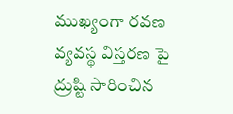ముఖ్యంగా ర‌వ‌ణ వ్య‌వ‌స్థ విస్త‌ర‌ణ పై ద్రుష్టి సారించిన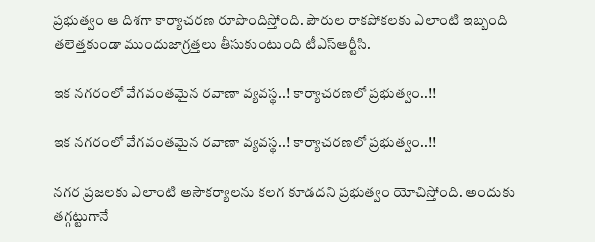ప్ర‌భుత్వం ఆ దిశ‌గా కార్యాచ‌ర‌ణ రూపొందిస్తోంది. పౌరుల రాక‌పోక‌ల‌కు ఎలాంటి ఇబ్బంది త‌లెత్త‌కుండా ముందుజాగ్ర‌త్తలు తీసుకుంటుంది టీఎస్ఆర్టీసి.

ఇక న‌గ‌రంలో వేగ‌వంత‌మైన ర‌వాణా వ్య‌వ‌స్థ‌..! కార్యాచ‌ర‌ణ‌లో ప్ర‌భుత్వం..!!

ఇక న‌గ‌రంలో వేగ‌వంత‌మైన ర‌వాణా వ్య‌వ‌స్థ‌..! కార్యాచ‌ర‌ణ‌లో ప్ర‌భుత్వం..!!

న‌గ‌ర ప్ర‌జ‌ల‌కు ఎలాంటి అసౌక‌ర్యాల‌ను క‌ల‌గ కూడ‌ద‌ని ప్ర‌భుత్వం యోచిస్తోంది. అందుకు త‌గ్గ‌ట్టుగానే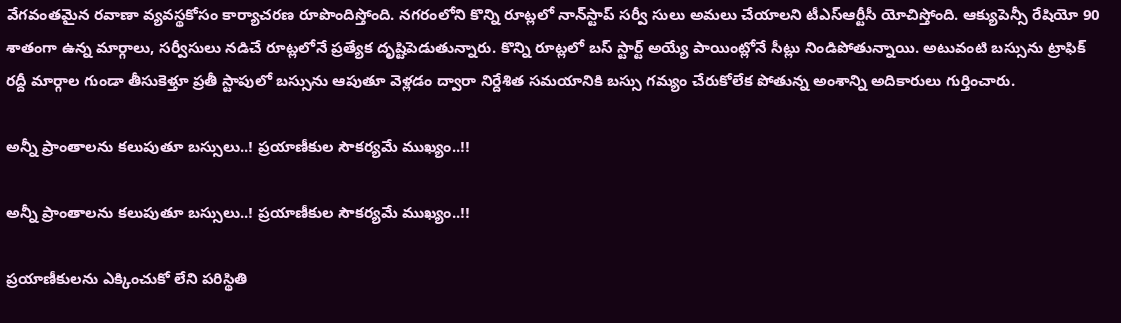వేగ‌వంత‌మైన ర‌వాణా వ్య‌వ‌స్థ‌కోసం కార్యాచ‌ర‌ణ రూపొందిస్తోంది. నగరంలోని కొన్ని రూట్లలో నాన్‌స్టాప్ సర్వీ సులు అమలు చేయాలని టీఎస్ఆర్టీసీ యోచిస్తోంది. ఆక్యుపెన్సీ రేషియో 90 శాతంగా ఉన్న మార్గాలు, సర్వీసులు నడిచే రూట్లలోనే ప్రత్యేక దృష్టిపెడుతున్నారు. కొన్ని రూట్లలో బస్ స్టార్ట్ అయ్యే పాయింట్లోనే సీట్లు నిండిపోతున్నాయి. అటువంటి బస్సును ట్రాఫిక్ రద్దీ మార్గాల గుండా తీసుకెళ్తూ ప్రతీ స్టాపులో బస్సును ఆపుతూ వెళ్లడం ద్వారా నిర్దేశిత సమయానికి బస్సు గమ్యం చేరుకోలేక పోతున్న అంశాన్ని అదికారులు గుర్తించారు.

అన్నీ ప్రాంతాల‌ను క‌లుపుతూ బ‌స్సులు..! ప్ర‌యాణీకుల సౌక‌ర్య‌మే ముఖ్యం..!!

అన్నీ ప్రాంతాల‌ను క‌లుపుతూ బ‌స్సులు..! ప్ర‌యాణీకుల సౌక‌ర్య‌మే ముఖ్యం..!!

ప్ర‌యాణీకుల‌ను ఎక్కించుకో లేని పరిస్థితి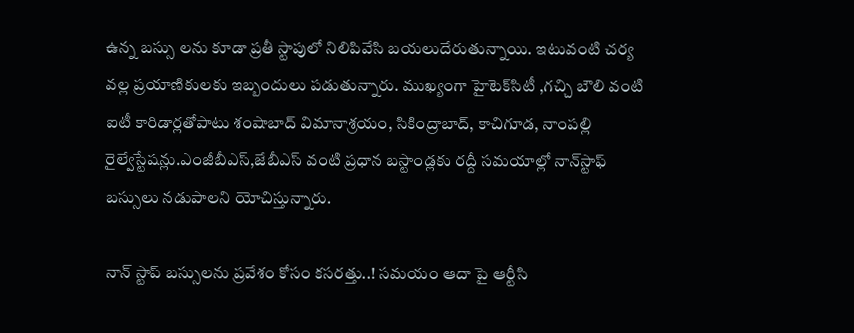ఉన్న బస్సు లను కూడా ప్రతీ స్టాపులో నిలిపివేసి బయలుదేరుతున్నాయి. ఇటువంటి చర్య వల్ల ప్రయాణికులకు ఇబ్బందులు పడుతున్నారు. ముఖ్యంగా హైటెక్‌సిటీ ,గచ్చి బౌలి వంటి ఐటీ కారిడార్లతోపాటు శంషాబాద్ విమానాశ్రయం, సికింద్రాబాద్, కాచిగూడ, నాంపల్లి రైల్వేస్టేషన్లు.ఎంజీబీఎస్,జేబీఎస్ వంటి ప్రధాన బస్టాండ్లకు ర‌ద్దీ స‌మ‌యాల్లో నాన్‌స్టాఫ్ బస్సులు నడుపాలని యోచిస్తున్నారు.

నాన్ స్టాప్ బ‌స్సుల‌ను ప్ర‌వేశం కోసం క‌స‌ర‌త్తు..! స‌మ‌యం ఆదా పై ఆర్టీసి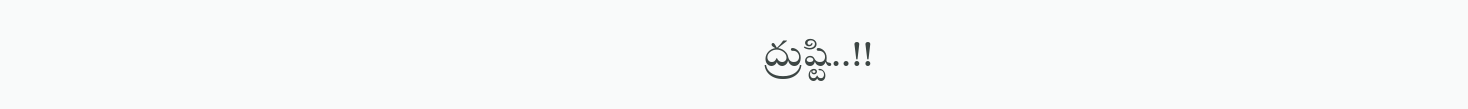ద్రుష్టి..!!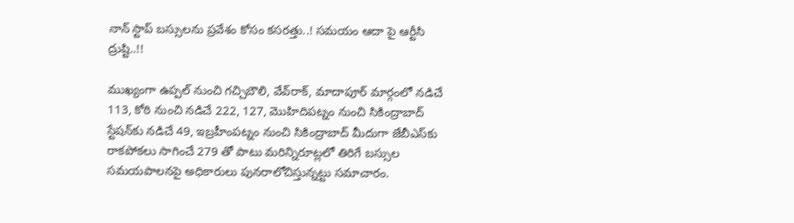నాన్ స్టాప్ బ‌స్సుల‌ను ప్ర‌వేశం కోసం క‌స‌ర‌త్తు..! స‌మ‌యం ఆదా పై ఆర్టీసి ద్రుష్టి..!!

ముఖ్యంగా ఉప్పల్ నుంచి గచ్చిబౌలి, వేవ్‌రాక్, మాదాపూర్ మార్గంలో నడిచే 113, కోఠి నుంచి నడిచే 222, 127, మొహిదిపట్నం నుంచి సికింద్రాబాద్ స్టేషన్‌కు నడిచే 49, ఇబ్రహీంపట్నం నుంచి సికింద్రాబాద్ మీదుగా జేబీఎస్‌కు రాకపోకలు సాగించే 279 తో పాటు మరిన్నిరూట్లలో తిరిగే బ‌స్సుల స‌మ‌యపాల‌న‌పై అధికారులు పున‌రాలోచిస్తున్న‌ట్టు స‌మాచారం.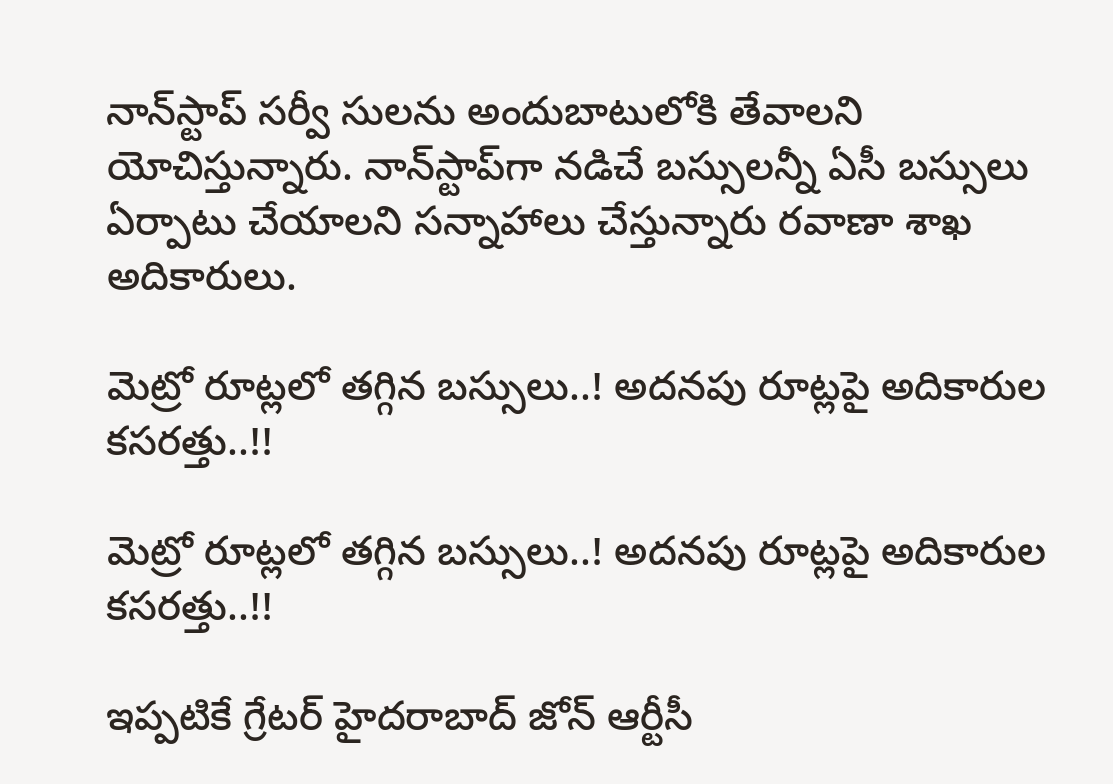నాన్‌స్టాప్ సర్వీ సులను అందుబాటులోకి తేవాలని యోచిస్తున్నారు. నాన్‌స్టాప్‌గా నడిచే బస్సులన్నీ ఏసీ బస్సులు ఏర్పాటు చేయాలని స‌న్నాహాలు చేస్తున్నారు ర‌వాణా శాఖ అదికారులు.

మెట్రో రూట్ల‌లో త‌గ్గిన బ‌స్సులు..! అద‌న‌పు రూట్ల‌పై అదికారుల క‌స‌ర‌త్తు..!!

మెట్రో రూట్ల‌లో త‌గ్గిన బ‌స్సులు..! అద‌న‌పు రూట్ల‌పై అదికారుల క‌స‌ర‌త్తు..!!

ఇప్పటికే గ్రేటర్ హైదరాబాద్ జోన్ ఆర్టీసీ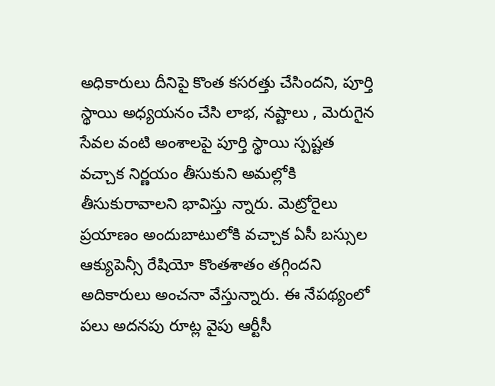అధికారులు దీనిపై కొంత కసరత్తు చేసిందని, పూర్తి స్థాయి అధ్యయనం చేసి లాభ, నష్టాలు , మెరుగైన సేవల వంటి అంశాలపై పూర్తి స్థాయి స్పష్టత వచ్చాక నిర్ణయం తీసుకుని అమల్లోకి తీసుకురావాలని భావిస్తు న్నారు. మెట్రోరైలు ప్రయాణం అందుబాటులోకి వచ్చాక ఏసీ బస్సుల ఆక్యుపెన్సీ రేషియో కొంతశాతం తగ్గిందని అదికారులు అంచ‌నా వేస్తున్నారు. ఈ నేపథ్యంలో పలు అద‌న‌పు రూట్ల వైపు ఆర్టీసీ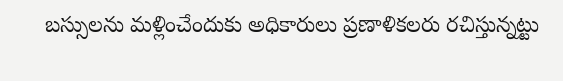బ‌స్సుల‌ను మ‌ళ్లించేందుకు అధికారులు ప్ర‌ణాళిక‌ల‌రు ర‌చిస్తున్న‌ట్టు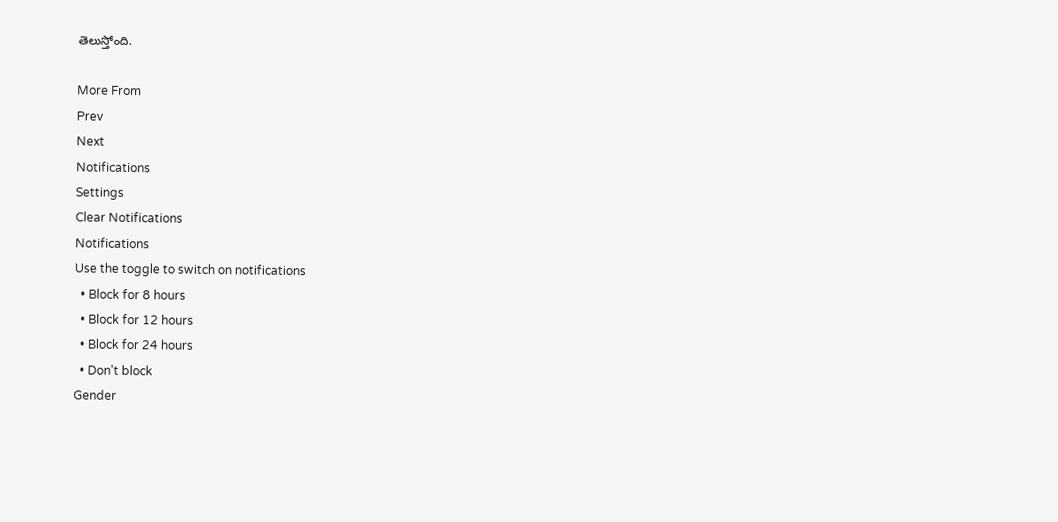తెలుస్తోంది.

More From
Prev
Next
Notifications
Settings
Clear Notifications
Notifications
Use the toggle to switch on notifications
  • Block for 8 hours
  • Block for 12 hours
  • Block for 24 hours
  • Don't block
Gender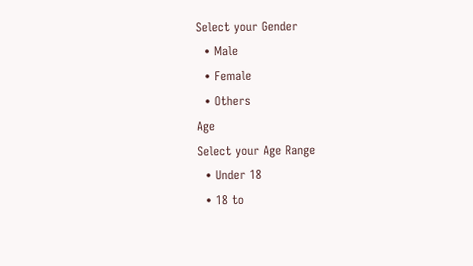Select your Gender
  • Male
  • Female
  • Others
Age
Select your Age Range
  • Under 18
  • 18 to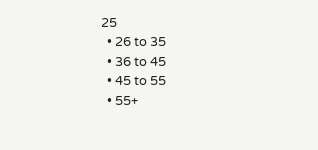25
  • 26 to 35
  • 36 to 45
  • 45 to 55
  • 55+